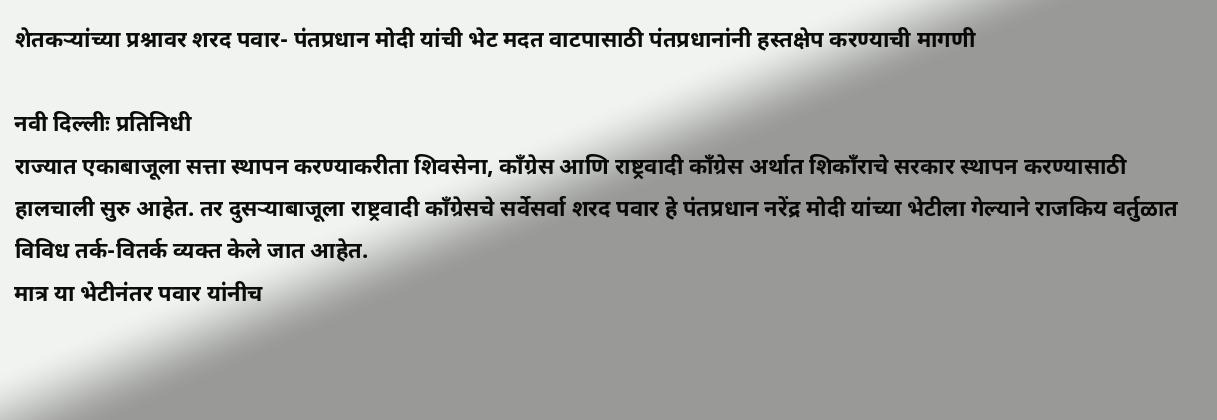शेतकऱ्यांच्या प्रश्नावर शरद पवार- पंतप्रधान मोदी यांची भेट मदत वाटपासाठी पंतप्रधानांनी हस्तक्षेप करण्याची मागणी

नवी दिल्लीः प्रतिनिधी
राज्यात एकाबाजूला सत्ता स्थापन करण्याकरीता शिवसेना, काँग्रेस आणि राष्ट्रवादी काँग्रेस अर्थात शिकाँराचे सरकार स्थापन करण्यासाठी हालचाली सुरु आहेत. तर दुसऱ्याबाजूला राष्ट्रवादी काँग्रेसचे सर्वेसर्वा शरद पवार हे पंतप्रधान नरेंद्र मोदी यांच्या भेटीला गेल्याने राजकिय वर्तुळात विविध तर्क-वितर्क व्यक्त केले जात आहेत.
मात्र या भेटीनंतर पवार यांनीच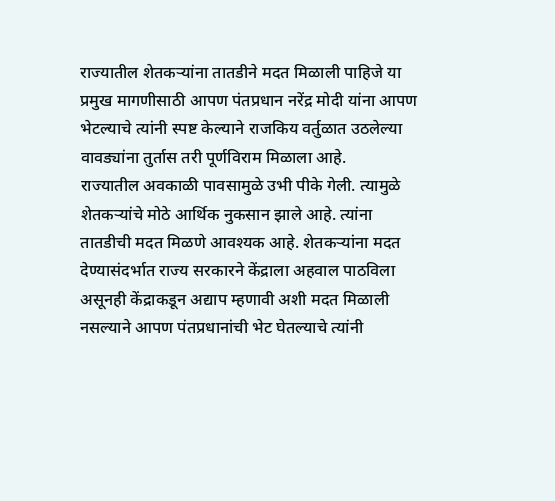राज्यातील शेतकऱ्यांना तातडीने मदत मिळाली पाहिजे या प्रमुख मागणीसाठी आपण पंतप्रधान नरेंद्र मोदी यांना आपण भेटल्याचे त्यांनी स्पष्ट केल्याने राजकिय वर्तुळात उठलेल्या वावड्यांना तुर्तास तरी पूर्णविराम मिळाला आहे.
राज्यातील अवकाळी पावसामुळे उभी पीके गेली. त्यामुळे शेतकऱ्यांचे मोठे आर्थिक नुकसान झाले आहे. त्यांना तातडीची मदत मिळणे आवश्यक आहे. शेतकऱ्यांना मदत देण्यासंदर्भात राज्य सरकारने केंद्राला अहवाल पाठविला असूनही केंद्राकडून अद्याप म्हणावी अशी मदत मिळाली नसल्याने आपण पंतप्रधानांची भेट घेतल्याचे त्यांनी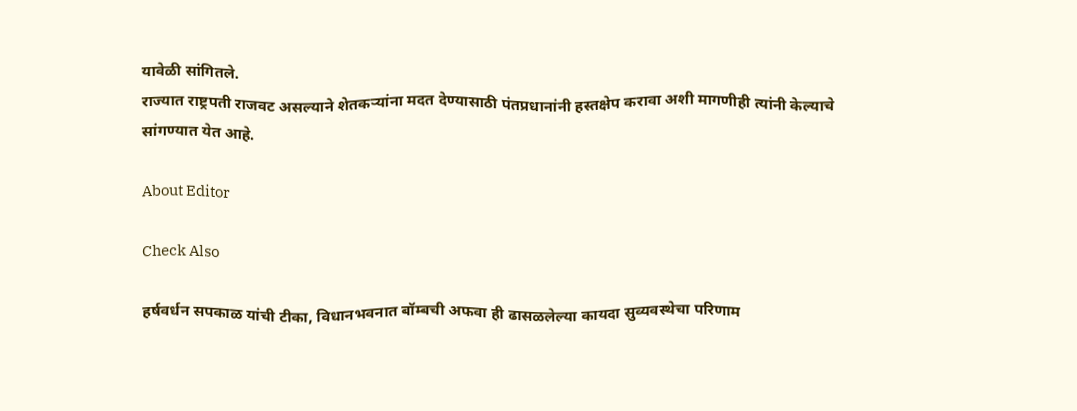यावेळी सांगितले.
राज्यात राष्ट्रपती राजवट असल्याने शेतकऱ्यांना मदत देण्यासाठी पंतप्रधानांनी हस्तक्षेप करावा अशी मागणीही त्यांनी केल्याचे सांगण्यात येत आहे.

About Editor

Check Also

हर्षवर्धन सपकाळ यांची टीका, विधानभवनात बॉम्बची अफवा ही ढासळलेल्या कायदा सुव्यवस्थेचा परिणाम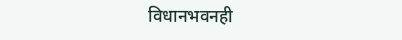विधानभवनही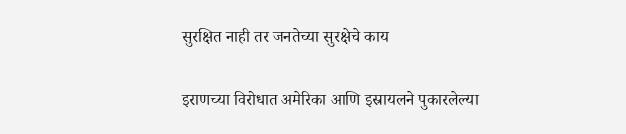सुरक्षित नाही तर जनतेच्या सुरक्षेचे काय

इराणच्या विरोधात अमेरिका आणि इस्रायलने पुकारलेल्या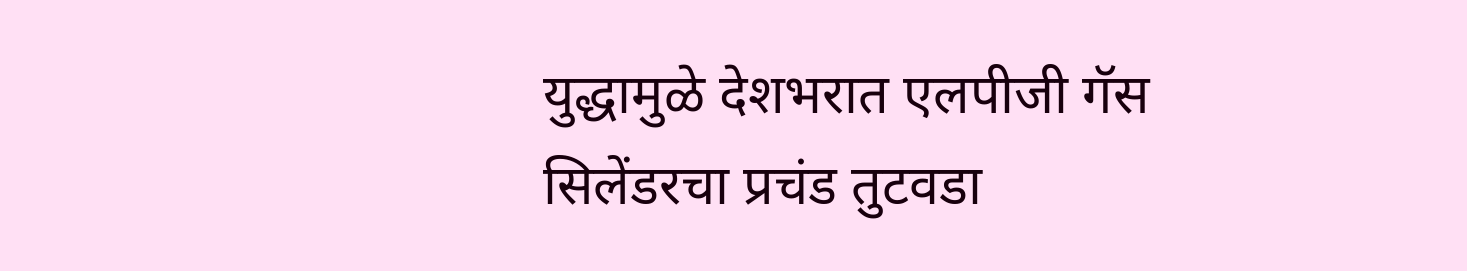युद्धामुळे देशभरात एलपीजी गॅस सिलेंडरचा प्रचंड तुटवडा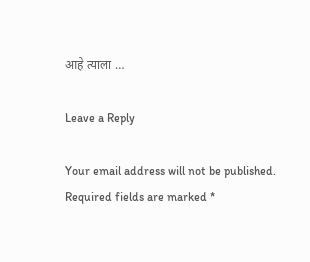आहे त्याला …

Leave a Reply

Your email address will not be published. Required fields are marked *